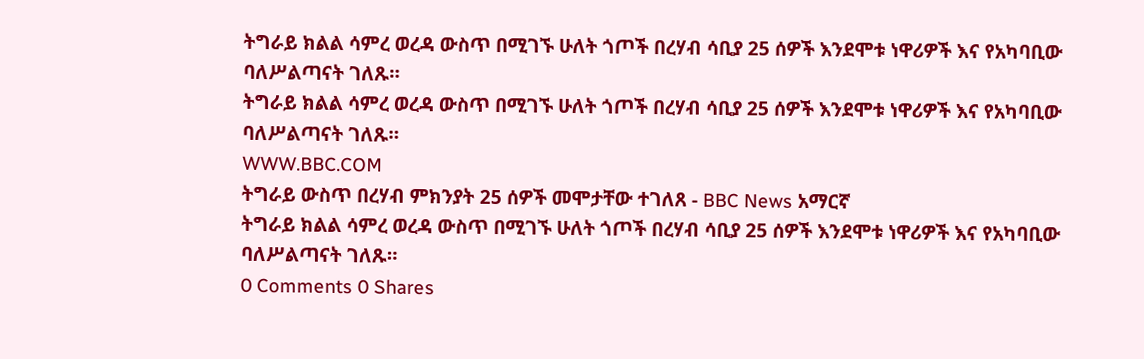ትግራይ ክልል ሳምረ ወረዳ ውስጥ በሚገኙ ሁለት ጎጦች በረሃብ ሳቢያ 25 ሰዎች እንደሞቱ ነዋሪዎች እና የአካባቢው ባለሥልጣናት ገለጹ።
ትግራይ ክልል ሳምረ ወረዳ ውስጥ በሚገኙ ሁለት ጎጦች በረሃብ ሳቢያ 25 ሰዎች እንደሞቱ ነዋሪዎች እና የአካባቢው ባለሥልጣናት ገለጹ።
WWW.BBC.COM
ትግራይ ውስጥ በረሃብ ምክንያት 25 ሰዎች መሞታቸው ተገለጸ - BBC News አማርኛ
ትግራይ ክልል ሳምረ ወረዳ ውስጥ በሚገኙ ሁለት ጎጦች በረሃብ ሳቢያ 25 ሰዎች እንደሞቱ ነዋሪዎች እና የአካባቢው ባለሥልጣናት ገለጹ።
0 Comments 0 Shares